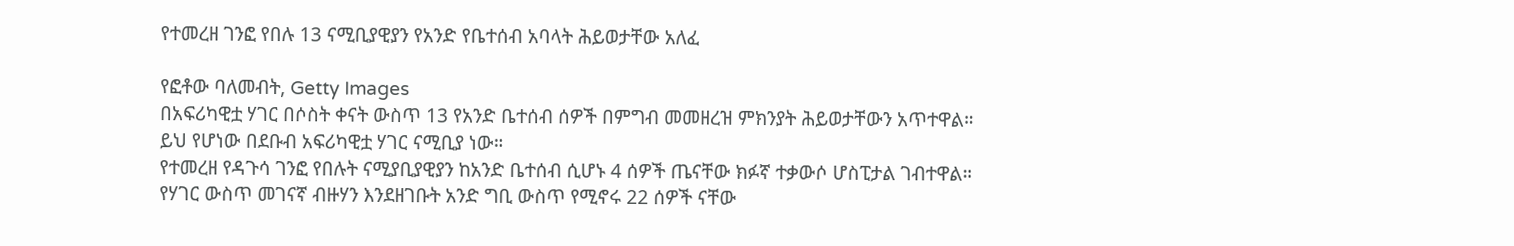የተመረዘ ገንፎ የበሉ 13 ናሚቢያዊያን የአንድ የቤተሰብ አባላት ሕይወታቸው አለፈ

የፎቶው ባለመብት, Getty Images
በአፍሪካዊቷ ሃገር በሶስት ቀናት ውስጥ 13 የአንድ ቤተሰብ ሰዎች በምግብ መመዘረዝ ምክንያት ሕይወታቸውን አጥተዋል።
ይህ የሆነው በደቡብ አፍሪካዊቷ ሃገር ናሚቢያ ነው።
የተመረዘ የዳጉሳ ገንፎ የበሉት ናሚያቢያዊያን ከአንድ ቤተሰብ ሲሆኑ 4 ሰዎች ጤናቸው ክፉኛ ተቃውሶ ሆስፒታል ገብተዋል።
የሃገር ውስጥ መገናኛ ብዙሃን እንደዘገቡት አንድ ግቢ ውስጥ የሚኖሩ 22 ሰዎች ናቸው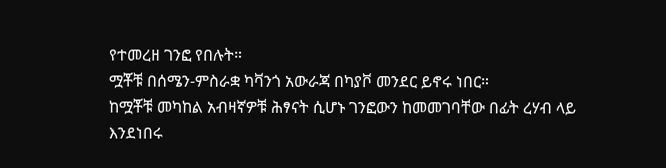የተመረዘ ገንፎ የበሉት።
ሟቾቹ በሰሜን-ምስራቋ ካቫንጎ አውራጃ በካያቮ መንደር ይኖሩ ነበር።
ከሟቾቹ መካከል አብዛኛዎቹ ሕፃናት ሲሆኑ ገንፎውን ከመመገባቸው በፊት ረሃብ ላይ እንደነበሩ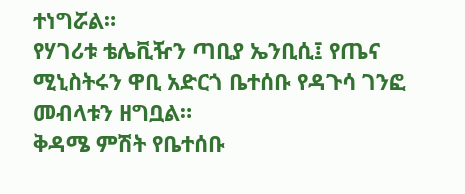ተነግሯል።
የሃገሪቱ ቴሌቪዥን ጣቢያ ኤንቢሲ፤ የጤና ሚኒስትሩን ዋቢ አድርጎ ቤተሰቡ የዳጉሳ ገንፎ መብላቱን ዘግቧል።
ቅዳሜ ምሽት የቤተሰቡ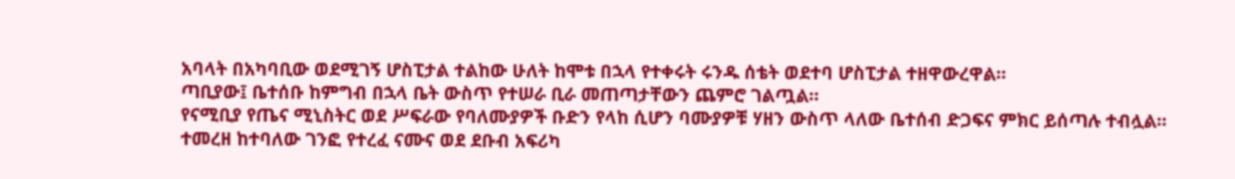አባላት በአካባቢው ወደሚገኝ ሆስፒታል ተልከው ሁለት ከሞቱ በኋላ የተቀሩት ሩንዱ ሰቴት ወደተባ ሆስፒታል ተዘዋውረዋል።
ጣቢያው፤ ቤተሰቡ ከምግብ በኋላ ቤት ውስጥ የተሠራ ቢራ መጠጣታቸውን ጨምሮ ገልጧል።
የናሚቢያ የጤና ሚኒስትር ወደ ሥፍራው የባለሙያዎች ቡድን የላከ ሲሆን ባሙያዎቹ ሃዘን ውስጥ ላለው ቤተሰብ ድጋፍና ምክር ይሰጣሉ ተብሏል።
ተመረዘ ከተባለው ገንፎ የተረፈ ናሙና ወደ ደቡብ አፍሪካ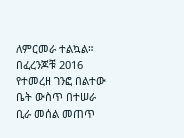ለምርመራ ተልኳል።
በፈረንጆቹ 2016 የተመረዘ ገንፎ በልተው ቤት ውስጥ በተሠራ ቢራ መሰል መጠጥ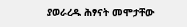ያወራረዱ ሕፃናት መሞታቸው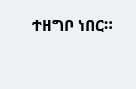ተዘግቦ ነበር።